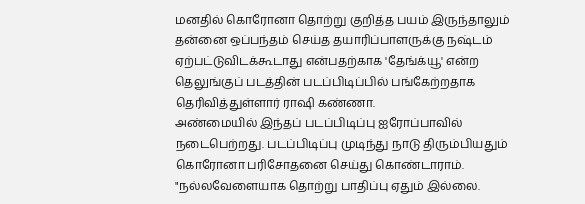மனதில் கொரோனா தொற்று குறித்த பயம் இருந்தாலும் தன்னை ஒப்பந்தம் செய்த தயாரிப்பாளருக்கு நஷ்டம் ஏற்பட்டுவிடக்கூடாது என்பதற்காக 'தேங்க்யூ' என்ற தெலுங்குப் படத்தின் படப்பிடிப்பில் பங்கேற்றதாக தெரிவித்துள்ளார் ராஷி கண்ணா.
அண்மையில் இந்தப் படப்பிடிப்பு ஐரோப்பாவில் நடைபெற்றது. படப்பிடிப்பு முடிந்து நாடு திரும்பியதும் கொரோனா பரிசோதனை செய்து கொண்டாராம்.
"நல்லவேளையாக தொற்று பாதிப்பு ஏதும் இல்லை.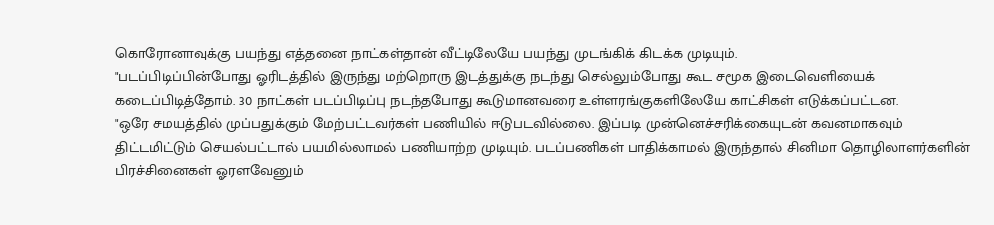கொரோனாவுக்கு பயந்து எத்தனை நாட்கள்தான் வீட்டிலேயே பயந்து முடங்கிக் கிடக்க முடியும்.
"படப்பிடிப்பின்போது ஓரிடத்தில் இருந்து மற்றொரு இடத்துக்கு நடந்து செல்லும்போது கூட சமூக இடைவெளியைக் கடைப்பிடித்தோம். 30 நாட்கள் படப்பிடிப்பு நடந்தபோது கூடுமானவரை உள்ளரங்குகளிலேயே காட்சிகள் எடுக்கப்பட்டன.
"ஒரே சமயத்தில் முப்பதுக்கும் மேற்பட்டவர்கள் பணியில் ஈடுபடவில்லை. இப்படி முன்னெச்சரிக்கையுடன் கவனமாகவும் திட்டமிட்டும் செயல்பட்டால் பயமில்லாமல் பணியாற்ற முடியும். படப்பணிகள் பாதிக்காமல் இருந்தால் சினிமா தொழிலாளர்களின் பிரச்சினைகள் ஓரளவேனும்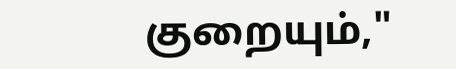குறையும்,"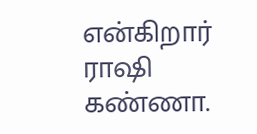என்கிறார் ராஷி கண்ணா.